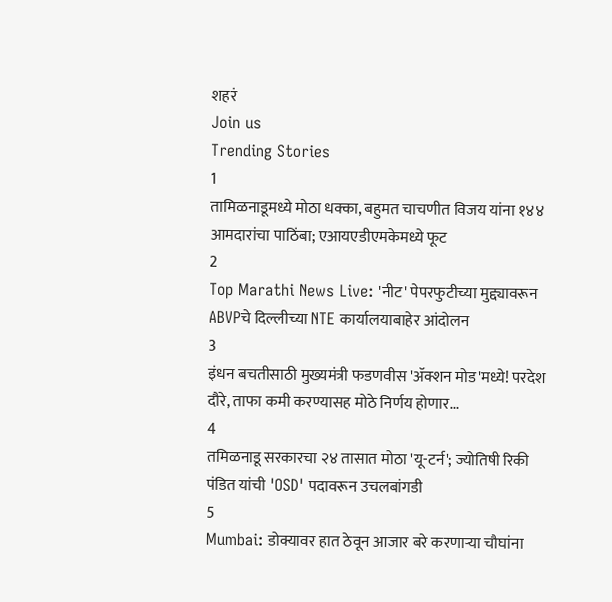शहरं
Join us
Trending Stories
1
तामिळनाडूमध्ये मोठा धक्का, बहुमत चाचणीत विजय यांना १४४ आमदारांचा पाठिंबा; एआयएडीएमकेमध्ये फूट
2
Top Marathi News Live: 'नीट' पेपरफुटीच्या मुद्द्यावरून ABVPचे दिल्लीच्या NTE कार्यालयाबाहेर आंदोलन
3
इंधन बचतीसाठी मुख्यमंत्री फडणवीस 'ॲक्शन मोड'मध्ये! परदेश दौरे, ताफा कमी करण्यासह मोठे निर्णय होणार...
4
तमिळनाडू सरकारचा २४ तासात मोठा 'यू-टर्न'; ज्योतिषी रिकी पंडित यांची 'OSD' पदावरून उचलबांगडी
5
Mumbai: डोक्यावर हात ठेवून आजार बरे करणाऱ्या चौघांना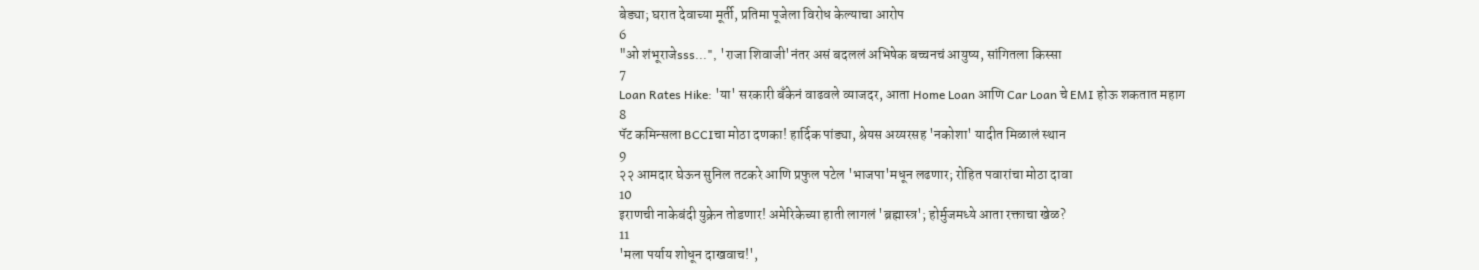बेड्या; घरात देवाच्या मूर्ती, प्रतिमा पूजेला विरोध केल्याचा आरोप
6
"ओ शंभूराजेsss...", 'राजा शिवाजी'नंतर असं बदललं अभिषेक बच्चनचं आयुष्य, सांगितला किस्सा
7
Loan Rates Hike: 'या' सरकारी बँकेनं वाढवले व्याजदर, आता Home Loan आणि Car Loan चे EMI होऊ शकतात महाग
8
पॅट कमिन्सला BCCIचा मोठा दणका! हार्दिक पांड्या, श्रेयस अय्यरसह 'नकोशा' यादीत मिळालं स्थान
9
२२ आमदार घेऊन सुनिल तटकरे आणि प्रफुल पटेल 'भाजपा'मधून लढणार; रोहित पवारांचा मोठा दावा
10
इराणची नाकेबंदी युक्रेन तोडणार! अमेरिकेच्या हाती लागलं 'ब्रह्मास्त्र'; होर्मुजमध्ये आता रक्ताचा खेळ?
11
'मला पर्याय शोधून दाखवाच!',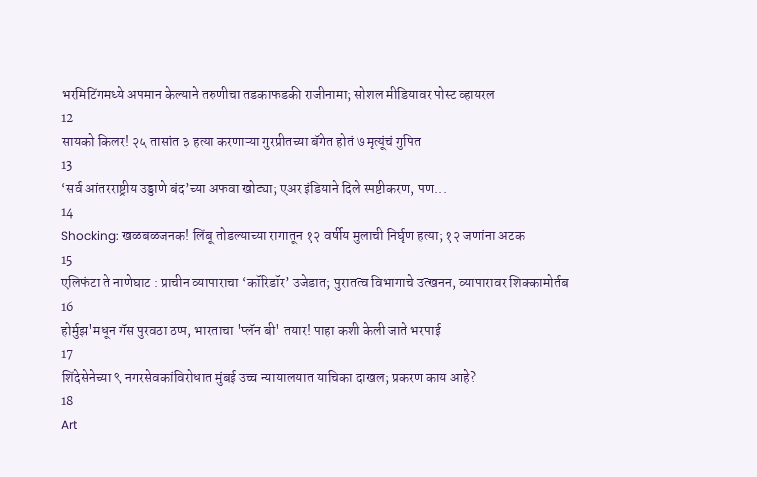भरमिटिंगमध्ये अपमान केल्याने तरुणीचा तडकाफडकी राजीनामा; सोशल मीडियावर पोस्ट व्हायरल
12
सायको किलर! २५ तासांत ३ हत्या करणाऱ्या गुरप्रीतच्या बॅगेत होतं ७ मृत्यूंचं गुपित
13
‘सर्व आंतरराष्ट्रीय उड्डाणे बंद’च्या अफवा खोट्या; एअर इंडियाने दिले स्पष्टीकरण, पण...
14
Shocking: खळबळजनक! लिंबू तोडल्याच्या रागातून १२ वर्षीय मुलाची निर्घृण हत्या; १२ जणांना अटक
15
एलिफंटा ते नाणेघाट : प्राचीन व्यापाराचा ‘कॉरिडॉर’ उजेडात; पुरातत्व विभागाचे उत्खनन, व्यापारावर शिक्कामोर्तब
16
होर्मुझ'मधून गॅस पुरवठा ठप्प, भारताचा 'प्लॅन बी' तयार! पाहा कशी केली जाते भरपाई
17
शिंदेसेनेच्या ९ नगरसेवकांविरोधात मुंबई उच्च न्यायालयात याचिका दाखल; प्रकरण काय आहे?
18
Art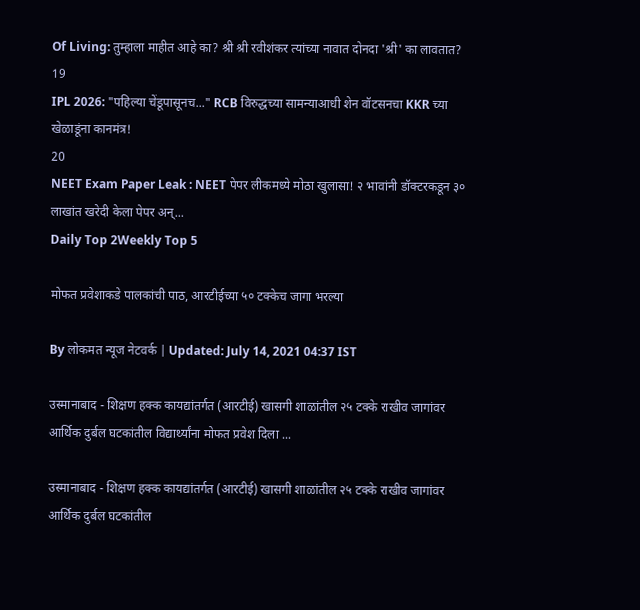Of Living: तुम्हाला माहीत आहे का? श्री श्री रवीशंकर त्यांच्या नावात दोनदा 'श्री' का लावतात?
19
IPL 2026: "पहिल्या चेंडूपासूनच..." RCB विरुद्धच्या सामन्याआधी शेन वॉटसनचा KKR च्या खेळाडूंना कानमंत्र!
20
NEET Exam Paper Leak : NEET पेपर लीकमध्ये मोठा खुलासा! २ भावांनी डॉक्टरकडून ३० लाखांत खरेदी केला पेपर अन्...
Daily Top 2Weekly Top 5

मोफत प्रवेशाकडे पालकांची पाठ, आरटीईच्या ५० टक्केच जागा भरल्या

By लोकमत न्यूज नेटवर्क | Updated: July 14, 2021 04:37 IST

उस्मानाबाद - शिक्षण हक्क कायद्यांतर्गत (आरटीई) खासगी शाळांतील २५ टक्के राखीव जागांवर आर्थिक दुर्बल घटकांतील विद्यार्थ्यांना मोफत प्रवेश दिला ...

उस्मानाबाद - शिक्षण हक्क कायद्यांतर्गत (आरटीई) खासगी शाळांतील २५ टक्के राखीव जागांवर आर्थिक दुर्बल घटकांतील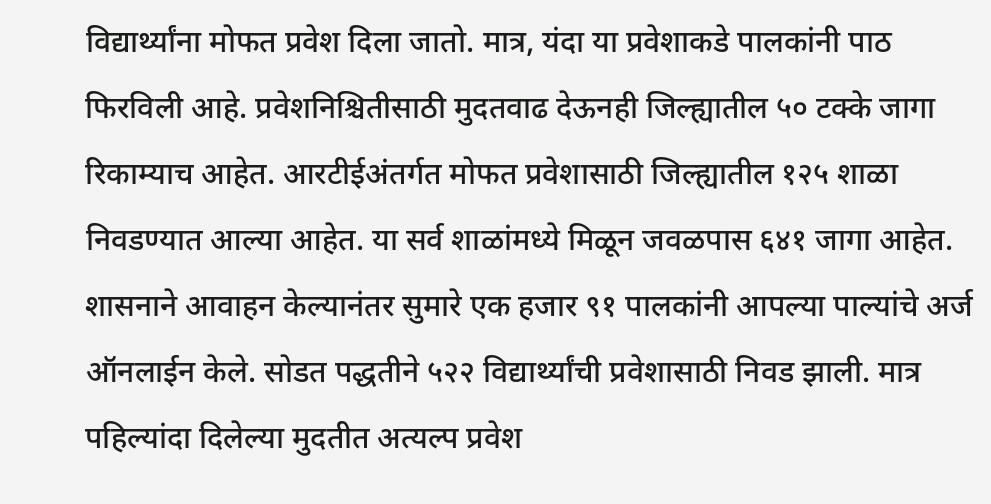विद्यार्थ्यांना मोफत प्रवेश दिला जातो. मात्र, यंदा या प्रवेशाकडे पालकांनी पाठ फिरविली आहे. प्रवेशनिश्चितीसाठी मुदतवाढ देऊनही जिल्ह्यातील ५० टक्के जागा रिकाम्याच आहेत. आरटीईअंतर्गत मोफत प्रवेशासाठी जिल्ह्यातील १२५ शाळा निवडण्यात आल्या आहेत. या सर्व शाळांमध्ये मिळून जवळपास ६४१ जागा आहेत. शासनाने आवाहन केल्यानंतर सुमारे एक हजार ९१ पालकांनी आपल्या पाल्यांचे अर्ज ऑनलाईन केले. सोडत पद्धतीने ५२२ विद्यार्थ्यांची प्रवेशासाठी निवड झाली. मात्र पहिल्यांदा दिलेल्या मुदतीत अत्यल्प प्रवेश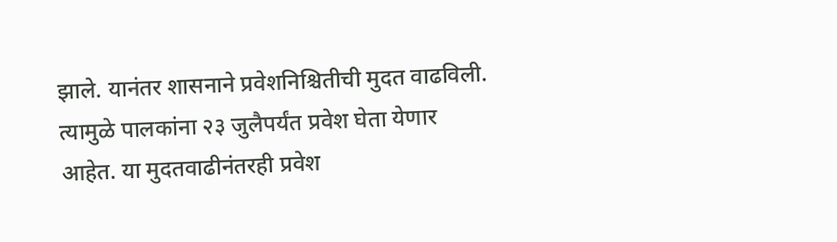झाले. यानंतर शासनाने प्रवेशनिश्चितीची मुदत वाढविली. त्यामुळे पालकांना २३ जुलैपर्यंत प्रवेश घेता येणार आहेत. या मुदतवाढीनंतरही प्रवेश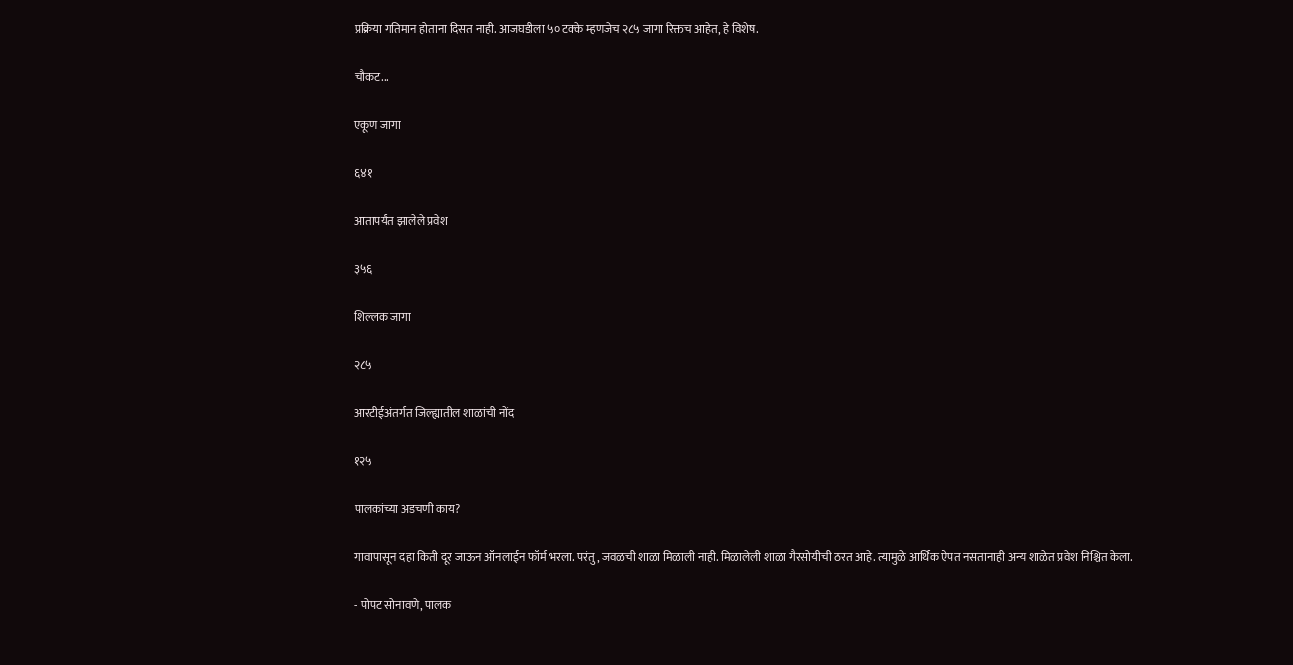प्रक्रिया गतिमान होताना दिसत नाही. आजघडीला ५० टक्के म्हणजेच २८५ जागा रिक्तच आहेत, हे विशेष.

चौकट...

एकूण जागा

६४१

आतापर्यंत झालेले प्रवेश

३५६

शिल्लक जागा

२८५

आरटीईअंतर्गत जिल्ह्यातील शाळांची नोंद

१२५

पालकांच्या अडचणी काय?

गावापासून दहा किती दूर जाऊन ऑनलाईन फॉर्म भरला. परंतु, जवळची शाळा मिळाली नाही. मिळालेली शाळा गैरसोयीची ठरत आहे. त्यामुळे आर्थिक ऐपत नसतानाही अन्य शाळेत प्रवेश निश्चित केला.

- पोपट सोनावणे, पालक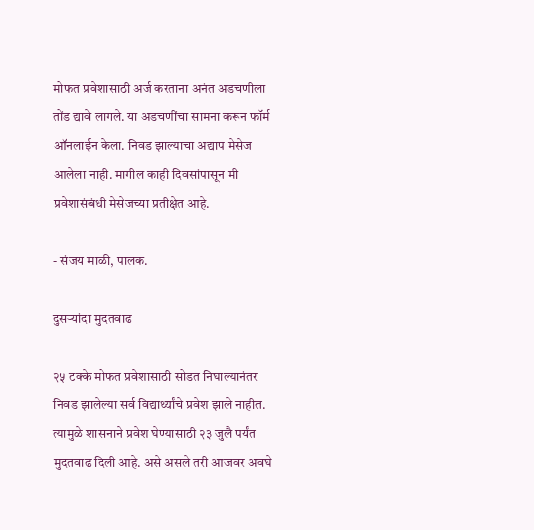मोफत प्रवेशासाठी अर्ज करताना अनंत अडचणीला तोंड द्यावे लागले. या अडचणींचा सामना करून फॉर्म ऑनलाईन केला. निवड झाल्याचा अद्याप मेसेज आलेला नाही. मागील काही दिवसांपासून मी प्रवेशासंबंधी मेसेजच्या प्रतीक्षेत आहे.

- संजय माळी, पालक.

दुसऱ्यांदा मुदतवाढ

२५ टक्के मोफत प्रवेशासाठी सोडत निघाल्यानंतर निवड झालेल्या सर्व विद्यार्थ्यांचे प्रवेश झाले नाहीत. त्यामुळे शासनाने प्रवेश घेण्यासाठी २३ जुलै पर्यंत मुदतवाढ दिली आहे. असे असले तरी आजवर अवघे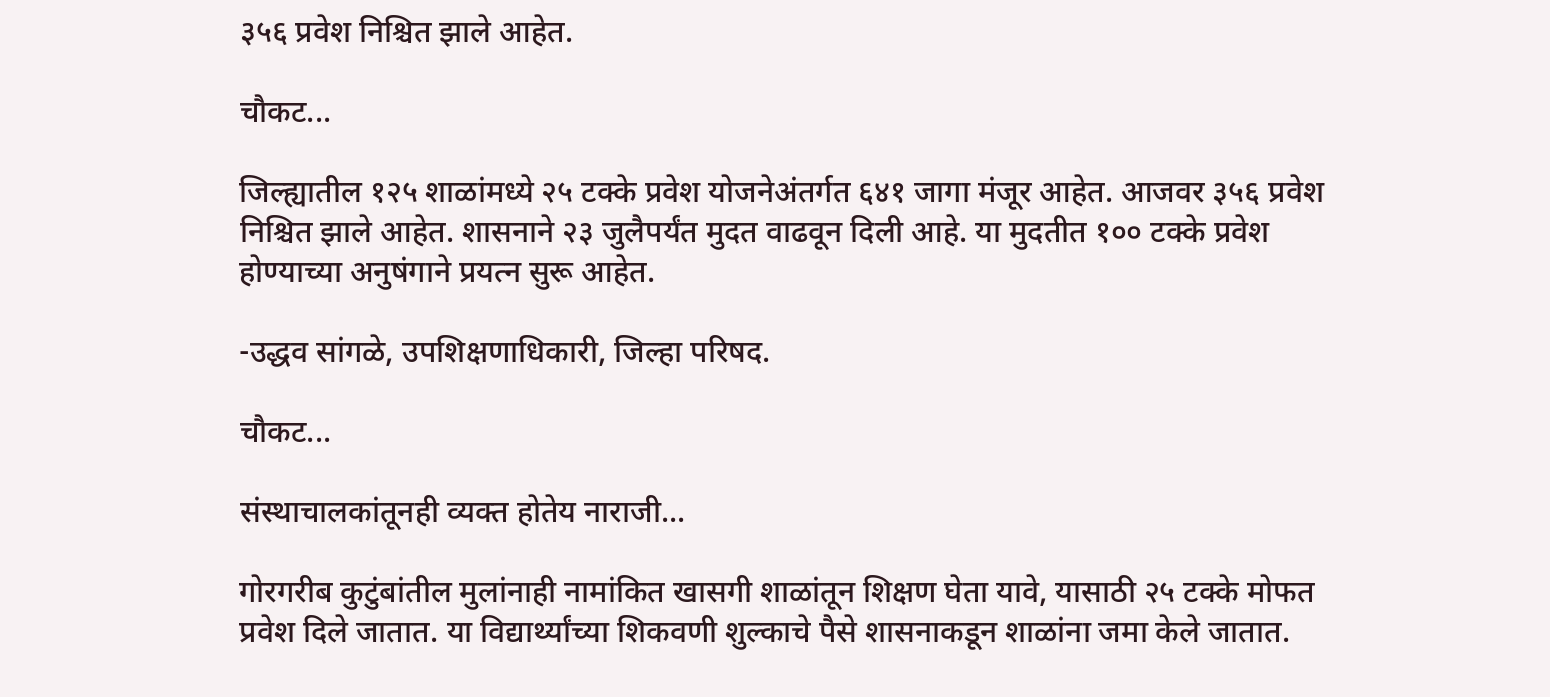३५६ प्रवेश निश्चित झाले आहेत.

चौकट...

जिल्ह्यातील १२५ शाळांमध्ये २५ टक्के प्रवेश योजनेअंतर्गत ६४१ जागा मंजूर आहेत. आजवर ३५६ प्रवेश निश्चित झाले आहेत. शासनाने २३ जुलैपर्यंत मुदत वाढवून दिली आहे. या मुदतीत १०० टक्के प्रवेश होण्याच्या अनुषंगाने प्रयत्न सुरू आहेत.

-उद्धव सांगळे, उपशिक्षणाधिकारी, जिल्हा परिषद.

चौकट...

संस्थाचालकांतूनही व्यक्त होतेय नाराजी...

गोरगरीब कुटुंबांतील मुलांनाही नामांकित खासगी शाळांतून शिक्षण घेता यावे, यासाठी २५ टक्के मोफत प्रवेश दिले जातात. या विद्यार्थ्यांच्या शिकवणी शुल्काचे पैसे शासनाकडून शाळांना जमा केले जातात.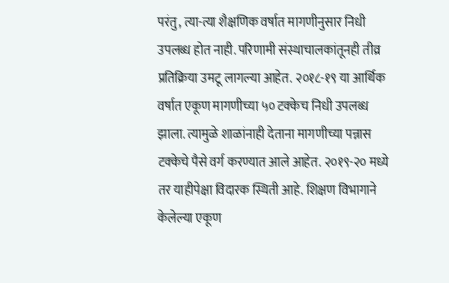परंतु, त्या-त्या शैक्षणिक वर्षात मागणीनुसार निधी उपलब्ध होत नाही. परिणामी संस्थाचालकांतूनही तीव्र प्रतिक्रिया उमटू लागल्या आहेत. २०१८-१९ या आर्थिक वर्षात एकूण मागणीच्या ५० टक्केच निधी उपलब्ध झाला. त्यामुळे शाळांनाही देताना मागणीच्या पन्नास टक्केचे पैसे वर्ग करण्यात आले आहेत. २०१९-२० मध्ये तर याहीपेक्षा विदारक स्थिती आहे. शिक्षण विभागाने केलेल्या एकूण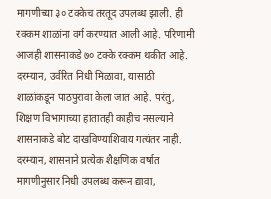मागणीच्या ३० टक्केच तरतूद उपलब्ध झाली. ही रक्कम शाळांना वर्ग करण्यात आली आहे. परिणामी आजही शासनाकडे ७० टक्के रक्कम थकीत आहे. दरम्यान, उर्वरित निधी मिळावा, यासाठी शाळांकडून पाठपुरावा केला जात आहे. परंतु, शिक्षण विभागाच्या हातातही काहीच नसल्याने शासनाकडे बोट दाखविण्याशिवाय गत्यंतर नाही. दरम्यान, शासनाने प्रत्येक शैक्षणिक वर्षात मागणीनुसार निधी उपलब्ध करून द्यावा,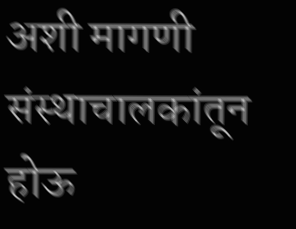अशी मागणी संस्थाचालकांतून होऊ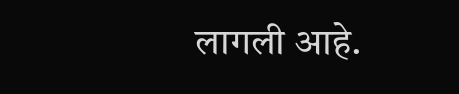लागली आहे.